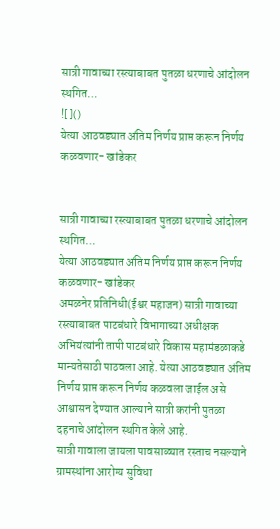सात्री गावाच्या रस्त्याबाबत पुतळा धरणाचे आंदोलन स्थगित…
![]()
येत्या आठवड्यात अंतिम निर्णय प्राप्त करून निर्णय कळवणार- खांडेकर


सात्री गावाच्या रस्त्याबाबत पुतळा धरणाचे आंदोलन स्थगित…
येत्या आठवड्यात अंतिम निर्णय प्राप्त करून निर्णय कळवणार- खांडेकर
अमळनेर प्रतिनिधी(ईश्वर महाजन) सात्री गावाच्या रस्त्याबाबत पाटबंधारे विभागाच्या अधीक्षक अभियंत्यांनी तापी पाटबंधारे विकास महामंडळाकडे मान्यतेसाठी पाठवला आहे. येत्या आठवड्यात अंतिम निर्णय प्राप्त करून निर्णय कळवला जाईल असे आश्वासन देण्यात आल्याने सात्री करांनी पुतळा दहनाचे आंदोलन स्थगित केले आहे.
सात्री गावाला जायला पावसाळ्यात रस्ताच नसल्याने ग्रामस्थांना आरोग्य सुविधा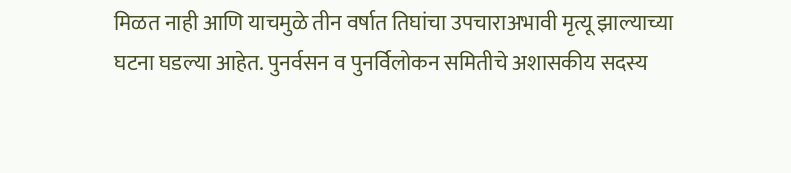मिळत नाही आणि याचमुळे तीन वर्षात तिघांचा उपचाराअभावी मृत्यू झाल्याच्या घटना घडल्या आहेत. पुनर्वसन व पुनर्विलोकन समितीचे अशासकीय सदस्य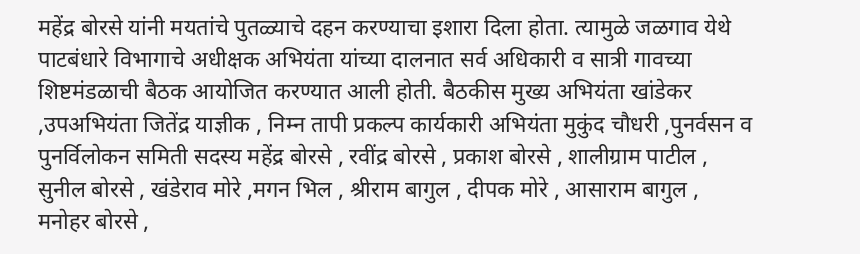महेंद्र बोरसे यांनी मयतांचे पुतळ्याचे दहन करण्याचा इशारा दिला होता. त्यामुळे जळगाव येथे पाटबंधारे विभागाचे अधीक्षक अभियंता यांच्या दालनात सर्व अधिकारी व सात्री गावच्या शिष्टमंडळाची बैठक आयोजित करण्यात आली होती. बैठकीस मुख्य अभियंता खांडेकर ,उपअभियंता जितेंद्र याज्ञीक , निम्न तापी प्रकल्प कार्यकारी अभियंता मुकुंद चौधरी ,पुनर्वसन व पुनर्विलोकन समिती सदस्य महेंद्र बोरसे , रवींद्र बोरसे , प्रकाश बोरसे , शालीग्राम पाटील , सुनील बोरसे , खंडेराव मोरे ,मगन भिल , श्रीराम बागुल , दीपक मोरे , आसाराम बागुल , मनोहर बोरसे ,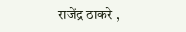राजेंद्र ठाकरे ,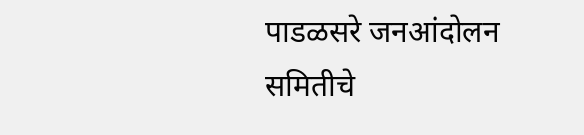पाडळसरे जनआंदोलन समितीचे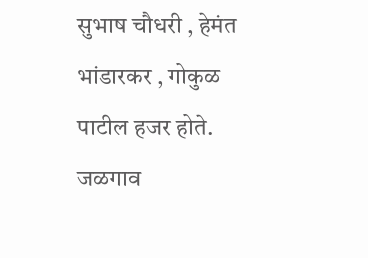सुभाष चौधरी , हेमंत भांडारकर , गोकुळ पाटील हजर होते. जळगाव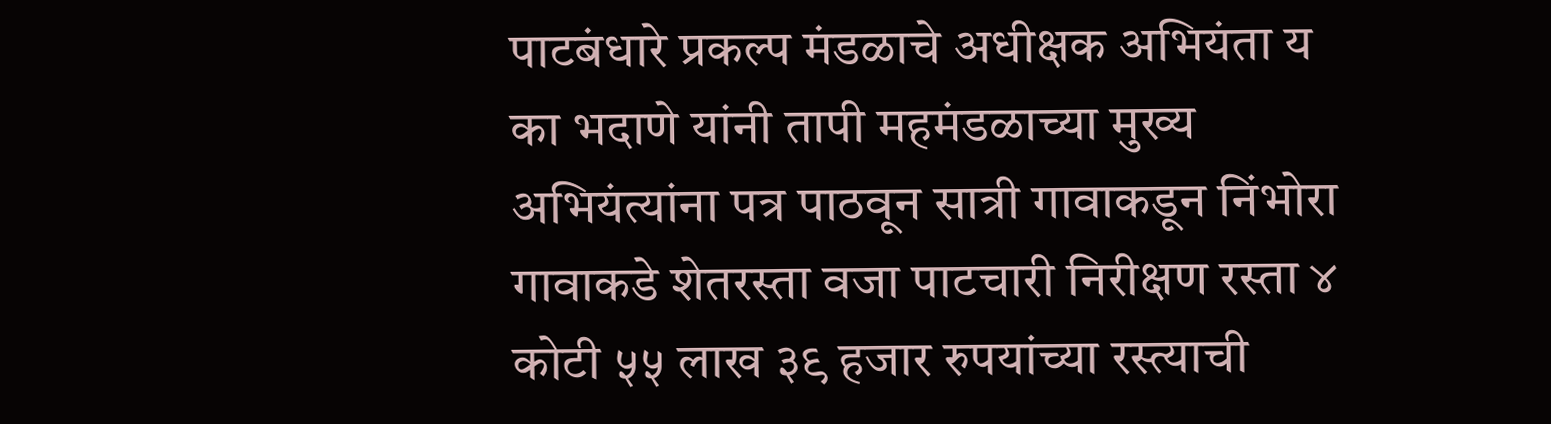पाटबंधारे प्रकल्प मंडळाचे अधीक्षक अभियंता य का भदाणे यांनी तापी महमंडळाच्या मुख्य अभियंत्यांना पत्र पाठवून सात्री गावाकडून निंभोरा गावाकडे शेतरस्ता वजा पाटचारी निरीक्षण रस्ता ४ कोटी ५५ लाख ३९ हजार रुपयांच्या रस्त्याची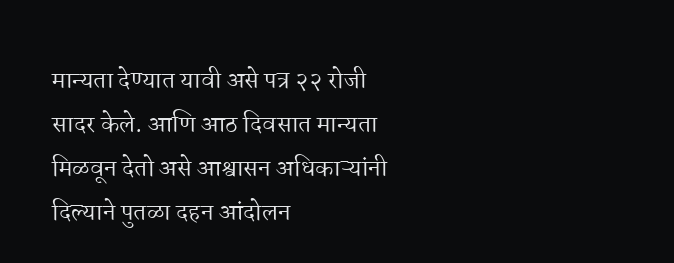मान्यता देण्यात यावी असे पत्र २२ रोजी सादर केले. आणि आठ दिवसात मान्यता मिळवून देतो असे आश्वासन अधिकाऱ्यांनी दिल्याने पुतळा दहन आंदोलन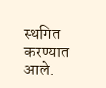स्थगित करण्यात आले.